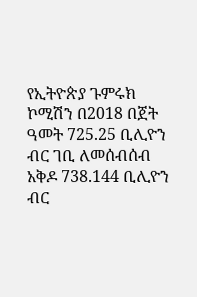የኢትዮጵያ ጉምሩክ ኮሚሽን በ2018 በጀት ዓመት 725.25 ቢሊዮን ብር ገቢ ለመሰብሰብ አቅዶ 738.144 ቢሊዮን ብር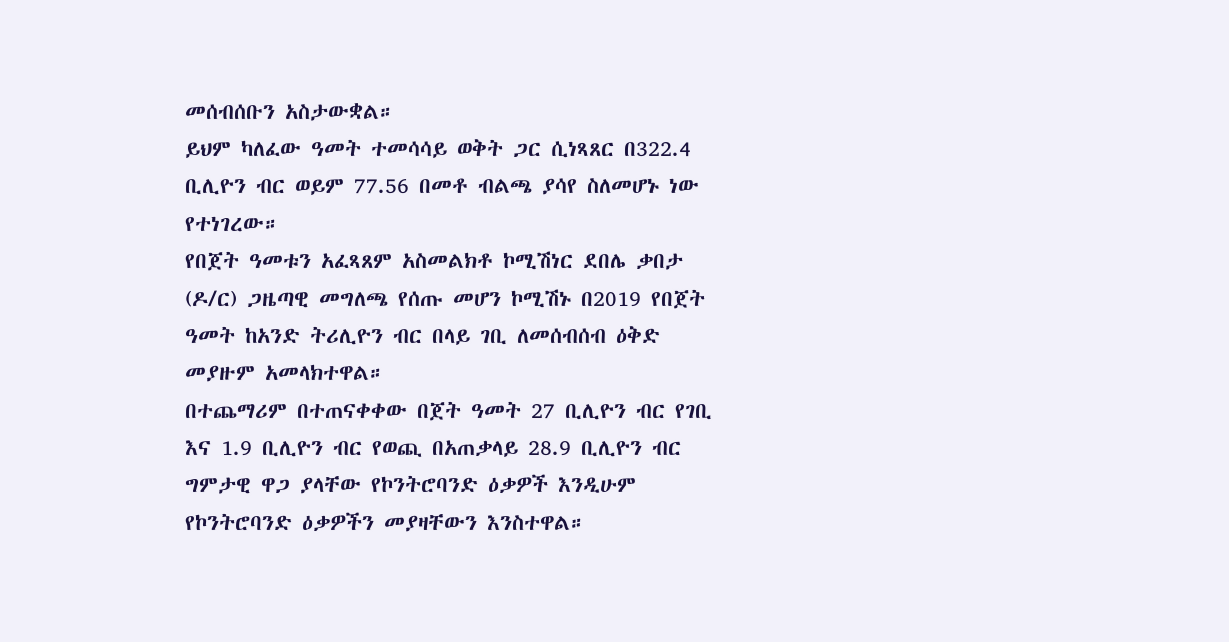መሰብሰቡን አስታውቋል።
ይህም ካለፈው ዓመት ተመሳሳይ ወቅት ጋር ሲነጻጸር በ322.4 ቢሊዮን ብር ወይም 77.56 በመቶ ብልጫ ያሳየ ስለመሆኑ ነው የተነገረው።
የበጀት ዓመቱን አፈጻጸም አስመልክቶ ኮሚሽነር ደበሌ ቃበታ (ዶ/ር) ጋዜጣዊ መግለጫ የሰጡ መሆን ኮሚሽኑ በ2019 የበጀት ዓመት ከአንድ ትሪሊዮን ብር በላይ ገቢ ለመሰብሰብ ዕቅድ መያዙም አመላክተዋል።
በተጨማሪም በተጠናቀቀው በጀት ዓመት 27 ቢሊዮን ብር የገቢ እና 1.9 ቢሊዮን ብር የወጪ በአጠቃላይ 28.9 ቢሊዮን ብር ግምታዊ ዋጋ ያላቸው የኮንትሮባንድ ዕቃዎች እንዲሁም የኮንትሮባንድ ዕቃዎችን መያዛቸውን እንስተዋል።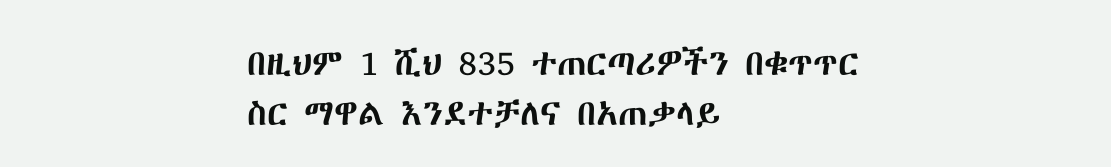በዚህም 1 ሺህ 835 ተጠርጣሪዎችን በቁጥጥር ስር ማዋል እንደተቻለና በአጠቃላይ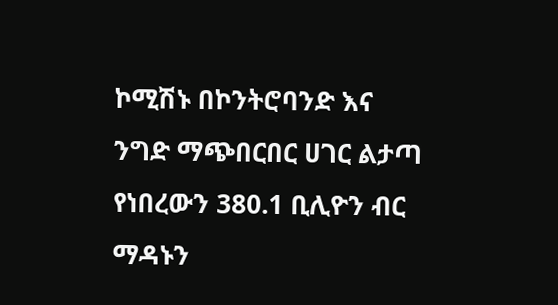ኮሚሽኑ በኮንትሮባንድ እና ንግድ ማጭበርበር ሀገር ልታጣ የነበረውን 380.1 ቢሊዮን ብር ማዳኑን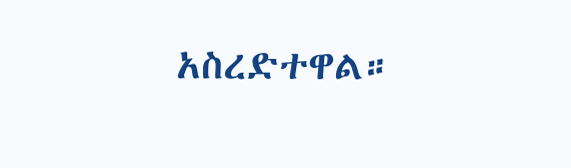አስረድተዋል።